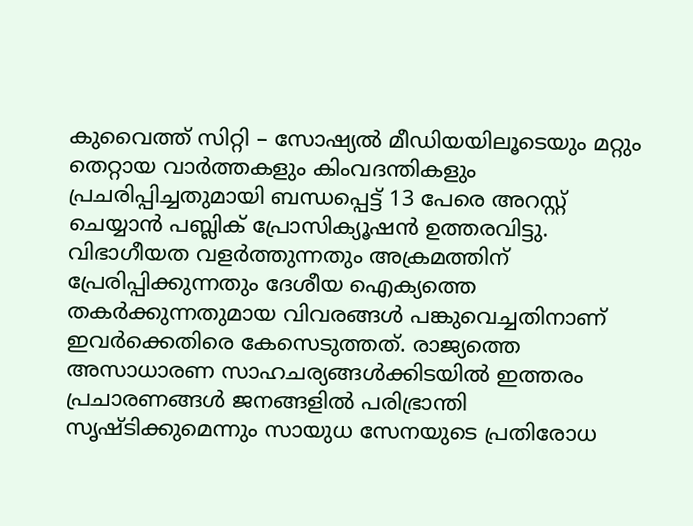കുവൈത്ത് സിറ്റി – സോഷ്യൽ മീഡിയയിലൂടെയും മറ്റും തെറ്റായ വാർത്തകളും കിംവദന്തികളും പ്രചരിപ്പിച്ചതുമായി ബന്ധപ്പെട്ട് 13 പേരെ അറസ്റ്റ് ചെയ്യാൻ പബ്ലിക് പ്രോസിക്യൂഷൻ ഉത്തരവിട്ടു. വിഭാഗീയത വളർത്തുന്നതും അക്രമത്തിന് പ്രേരിപ്പിക്കുന്നതും ദേശീയ ഐക്യത്തെ തകർക്കുന്നതുമായ വിവരങ്ങൾ പങ്കുവെച്ചതിനാണ് ഇവർക്കെതിരെ കേസെടുത്തത്. രാജ്യത്തെ അസാധാരണ സാഹചര്യങ്ങൾക്കിടയിൽ ഇത്തരം പ്രചാരണങ്ങൾ ജനങ്ങളിൽ പരിഭ്രാന്തി സൃഷ്ടിക്കുമെന്നും സായുധ സേനയുടെ പ്രതിരോധ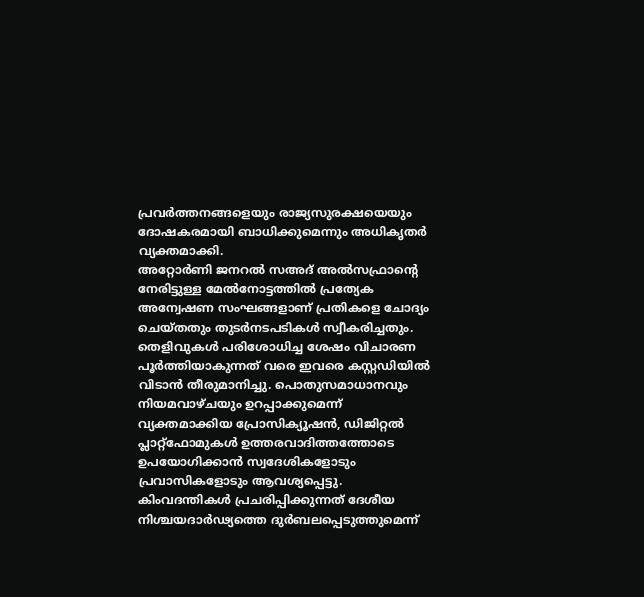പ്രവർത്തനങ്ങളെയും രാജ്യസുരക്ഷയെയും ദോഷകരമായി ബാധിക്കുമെന്നും അധികൃതർ വ്യക്തമാക്കി.
അറ്റോർണി ജനറൽ സഅദ് അൽസഫ്രാന്റെ നേരിട്ടുള്ള മേൽനോട്ടത്തിൽ പ്രത്യേക അന്വേഷണ സംഘങ്ങളാണ് പ്രതികളെ ചോദ്യം ചെയ്തതും തുടർനടപടികൾ സ്വീകരിച്ചതും. തെളിവുകൾ പരിശോധിച്ച ശേഷം വിചാരണ പൂർത്തിയാകുന്നത് വരെ ഇവരെ കസ്റ്റഡിയിൽ വിടാൻ തീരുമാനിച്ചു. പൊതുസമാധാനവും നിയമവാഴ്ചയും ഉറപ്പാക്കുമെന്ന് വ്യക്തമാക്കിയ പ്രോസിക്യൂഷൻ, ഡിജിറ്റൽ പ്ലാറ്റ്ഫോമുകൾ ഉത്തരവാദിത്തത്തോടെ ഉപയോഗിക്കാൻ സ്വദേശികളോടും പ്രവാസികളോടും ആവശ്യപ്പെട്ടു. കിംവദന്തികൾ പ്രചരിപ്പിക്കുന്നത് ദേശീയ നിശ്ചയദാർഢ്യത്തെ ദുർബലപ്പെടുത്തുമെന്ന്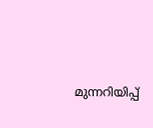മുന്നറിയിപ്പ്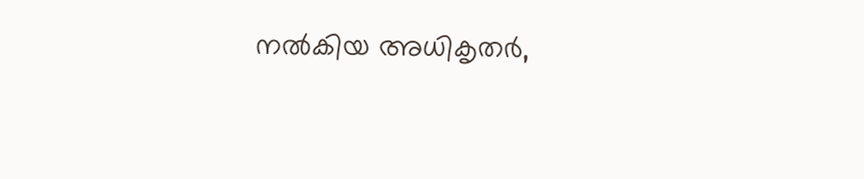നൽകിയ അധികൃതർ,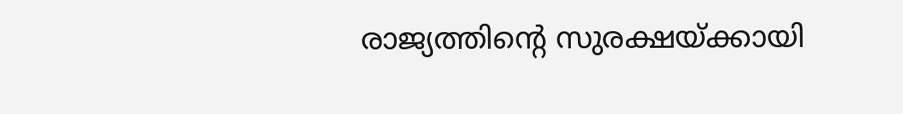രാജ്യത്തിന്റെ സുരക്ഷയ്ക്കായി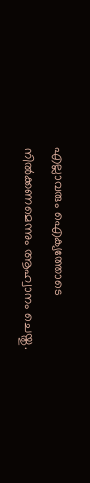എല്ലാവരും ഐക്യത്തോടെ നിൽക്കണമെന്നും ആഹ്വാനം ചെയ്തു.